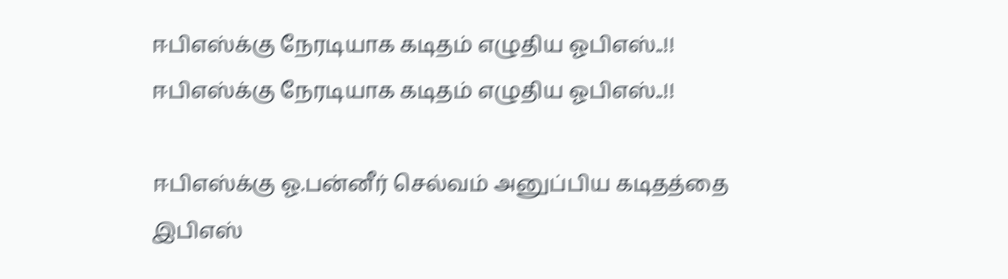ஈபிஎஸ்க்கு நேரடியாக கடிதம் எழுதிய ஓபிஎஸ்..!!
ஈபிஎஸ்க்கு நேரடியாக கடிதம் எழுதிய ஓபிஎஸ்..!!

ஈபிஎஸ்க்கு ஓ.பன்னீர் செல்வம் அனுப்பிய கடிதத்தை இபிஎஸ்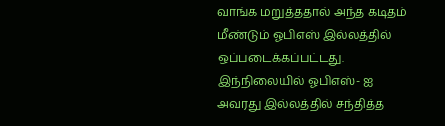வாங்க மறுத்ததால் அந்த கடிதம் மீண்டும் ஓபிஎஸ் இல்லத்தில் ஒப்படைக்கப்பட்டது.
இந்நிலையில் ஓபிஎஸ்- ஐ அவரது இல்லத்தில் சந்தித்த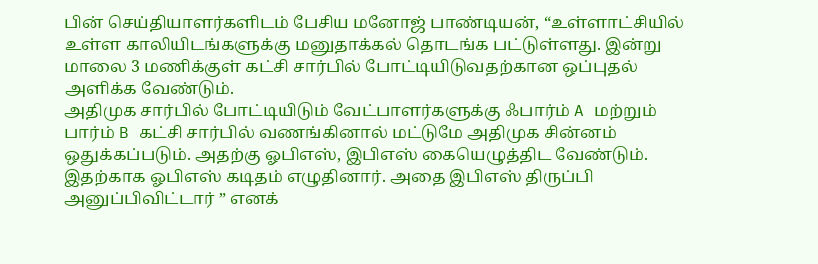பின் செய்தியாளர்களிடம் பேசிய மனோஜ் பாண்டியன், “உள்ளாட்சியில் உள்ள காலியிடங்களுக்கு மனுதாக்கல் தொடங்க பட்டுள்ளது. இன்று மாலை 3 மணிக்குள் கட்சி சார்பில் போட்டியிடுவதற்கான ஒப்புதல் அளிக்க வேண்டும்.
அதிமுக சார்பில் போட்டியிடும் வேட்பாளர்களுக்கு ஃபார்ம் A மற்றும் பார்ம் B கட்சி சார்பில் வணங்கினால் மட்டுமே அதிமுக சின்னம் ஒதுக்கப்படும். அதற்கு ஓபிஎஸ், இபிஎஸ் கையெழுத்திட வேண்டும். இதற்காக ஓபிஎஸ் கடிதம் எழுதினார். அதை இபிஎஸ் திருப்பி அனுப்பிவிட்டார் ” எனக்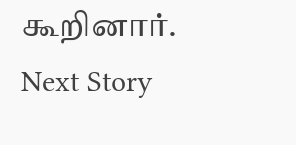கூறினார்.
Next Story